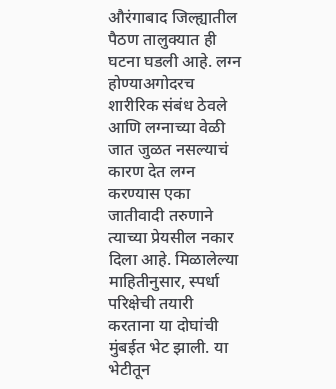औरंगाबाद जिल्ह्यातील पैठण तालुक्यात ही घटना घडली आहे. लग्न होण्याअगोदरच शारीरिक संबंध ठेवले आणि लग्नाच्या वेळी जात जुळत नसल्याचं कारण देत लग्न करण्यास एका जातीवादी तरुणाने त्याच्या प्रेयसील नकार दिला आहे. मिळालेल्या माहितीनुसार, स्पर्धा परिक्षेची तयारी करताना या दोघांची मुंबईत भेट झाली. या भेटीतून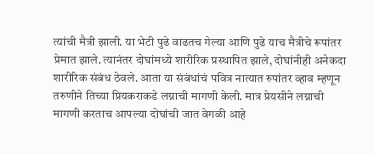त्यांची मैत्री झाली. या भेटी पुढे वाढतच गेल्या आणि पुढे याच मैत्रीचे रूपांतर प्रेमात झाले. त्यानंतर दोघांमध्ये शारीरिक प्रस्थापित झाले, दोघांनीही अनेकदा शारीरिक संबंध ठेवले. आता या संबंधांचं पवित्र नात्यात रुपांतर व्हाव म्हणून तरुणीने तिच्या प्रियकराकडे लग्नाची मागणी केली. मात्र प्रेयसीने लग्नाची मागणी करताच आपल्या दोघांची जात वेगळी आहे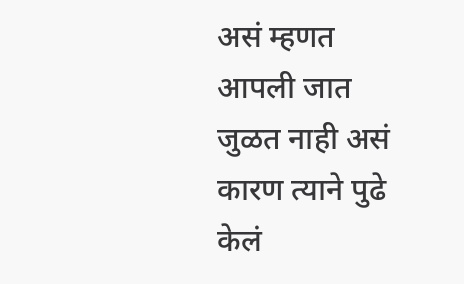असं म्हणत आपली जात जुळत नाही असं कारण त्याने पुढे केलं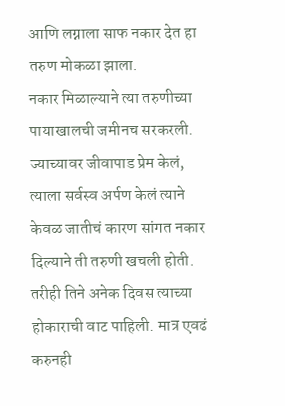आणि लग्नाला साफ नकार देत हा तरुण मोकळा झाला.
नकार मिळाल्याने त्या तरुणीच्या पायाखालची जमीनच सरकरली. ज्याच्यावर जीवापाड प्रेम केलं, त्याला सर्वस्व अर्पण केलं त्याने केवळ जातीचं कारण सांगत नकार दिल्याने ती तरुणी खचली होती. तरीही तिने अनेक दिवस त्याच्या होकाराची वाट पाहिली. मात्र एवढं करुनही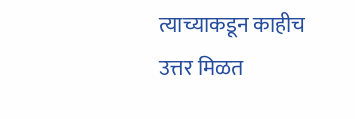त्याच्याकडून काहीच उत्तर मिळत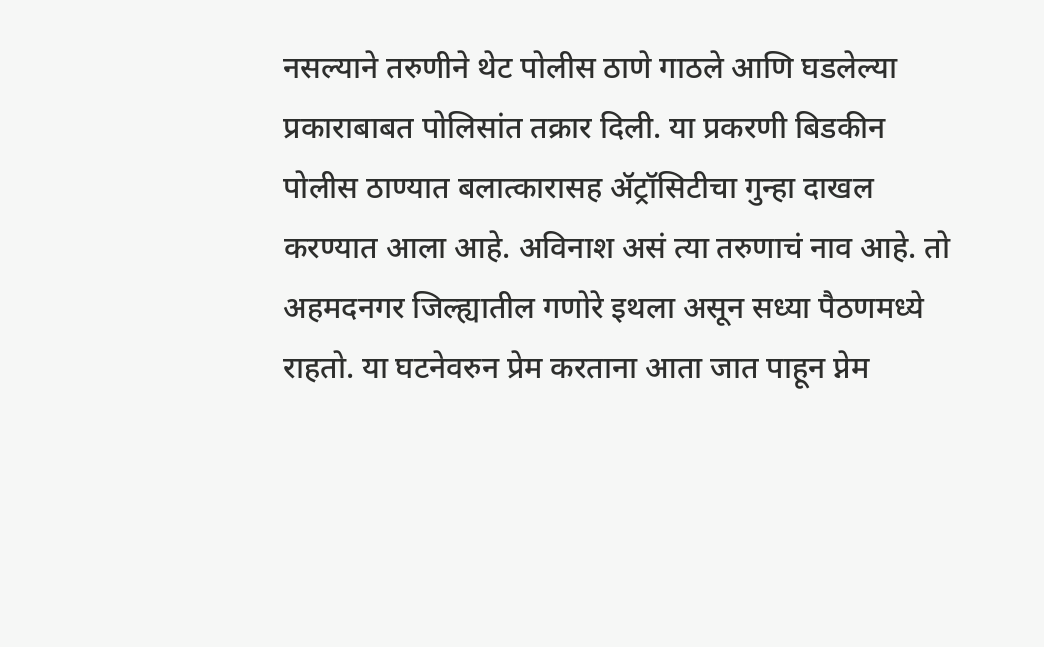नसल्याने तरुणीने थेट पोलीस ठाणे गाठले आणि घडलेल्या प्रकाराबाबत पोलिसांत तक्रार दिली. या प्रकरणी बिडकीन पोलीस ठाण्यात बलात्कारासह ॲट्रॉसिटीचा गुन्हा दाखल करण्यात आला आहे. अविनाश असं त्या तरुणाचं नाव आहे. तो अहमदनगर जिल्ह्यातील गणोरे इथला असून सध्या पैठणमध्ये राहतो. या घटनेवरुन प्रेम करताना आता जात पाहून प्नेम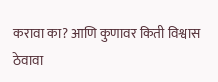करावा का? आणि कुणावर किती विश्वास ठेवावा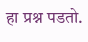हा प्रश्न पडतो.